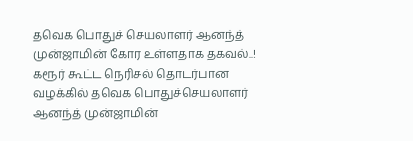தவெக பொதுச் செயலாளர் ஆனந்த் முன்ஜாமின் கோர உள்ளதாக தகவல்..!
கரூர் கூட்ட நெரிசல் தொடர்பான வழக்கில் தவெக பொதுச்செயலாளர் ஆனந்த் முன்ஜாமின்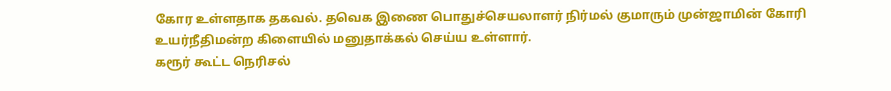கோர உள்ளதாக தகவல். தவெக இணை பொதுச்செயலாளர் நிர்மல் குமாரும் முன்ஜாமின் கோரி உயர்நீதிமன்ற கிளையில் மனுதாக்கல் செய்ய உள்ளார்.
கரூர் கூட்ட நெரிசல்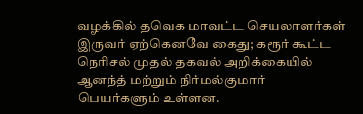வழக்கில் தவெக மாவட்ட செயலாளர்கள் இருவர் ஏற்கெனவே கைது; கரூர் கூட்ட நெரிசல் முதல் தகவல் அறிக்கையில் ஆனந்த் மற்றும் நிர்மல்குமார் பெயர்களும் உள்ளன.